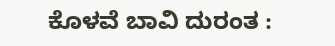ಕೊಳವೆ ಬಾವಿ ದುರಂತ :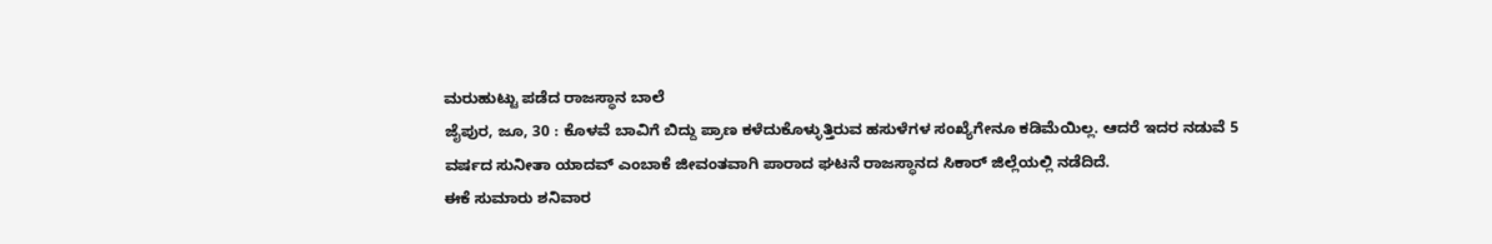ಮರುಹುಟ್ಟು ಪಡೆದ ರಾಜಸ್ಥಾನ ಬಾಲೆ
ಜೈಪುರ, ಜೂ, 30 : ಕೊಳವೆ ಬಾವಿಗೆ ಬಿದ್ದು ಪ್ರಾಣ ಕಳೆದುಕೊಳ್ಳುತ್ತಿರುವ ಹಸುಳೆಗಳ ಸಂಖ್ಯೆಗೇನೂ ಕಡಿಮೆಯಿಲ್ಲ. ಆದರೆ ಇದರ ನಡುವೆ 5 ವರ್ಷದ ಸುನೀತಾ ಯಾದವ್ ಎಂಬಾಕೆ ಜೀವಂತವಾಗಿ ಪಾರಾದ ಘಟನೆ ರಾಜಸ್ಥಾನದ ಸಿಕಾರ್ ಜಿಲ್ಲೆಯಲ್ಲಿ ನಡೆದಿದೆ.
ಈಕೆ ಸುಮಾರು ಶನಿವಾರ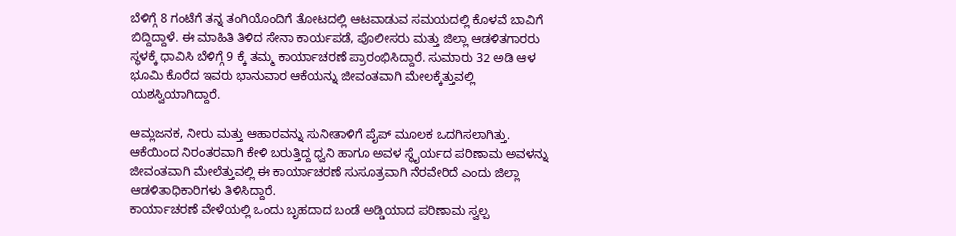ಬೆಳಿಗ್ಗೆ 8 ಗಂಟೆಗೆ ತನ್ನ ತಂಗಿಯೊಂದಿಗೆ ತೋಟದಲ್ಲಿ ಆಟವಾಡುವ ಸಮಯದಲ್ಲಿ ಕೊಳವೆ ಬಾವಿಗೆ ಬಿದ್ದಿದ್ದಾಳೆ. ಈ ಮಾಹಿತಿ ತಿಳಿದ ಸೇನಾ ಕಾರ್ಯಪಡೆ, ಪೊಲೀಸರು ಮತ್ತು ಜಿಲ್ಲಾ ಆಡಳಿತಗಾರರು ಸ್ಥಳಕ್ಕೆ ಧಾವಿಸಿ ಬೆಳಿಗ್ಗೆ 9 ಕ್ಕೆ ತಮ್ಮ ಕಾರ್ಯಾಚರಣೆ ಪ್ರಾರಂಭಿಸಿದ್ದಾರೆ. ಸುಮಾರು 32 ಅಡಿ ಆಳ ಭೂಮಿ ಕೊರೆದ ಇವರು ಭಾನುವಾರ ಆಕೆಯನ್ನು ಜೀವಂತವಾಗಿ ಮೇಲಕ್ಕೆತ್ತುವಲ್ಲಿ ಯಶಸ್ವಿಯಾಗಿದ್ದಾರೆ.

ಆಮ್ಲಜನಕ, ನೀರು ಮತ್ತು ಆಹಾರವನ್ನು ಸುನೀತಾಳಿಗೆ ಪೈಪ್ ಮೂಲಕ ಒದಗಿಸಲಾಗಿತ್ತು. ಆಕೆಯಿಂದ ನಿರಂತರವಾಗಿ ಕೇಳಿ ಬರುತ್ತಿದ್ದ ಧ್ವನಿ ಹಾಗೂ ಅವಳ ಸ್ಥೈರ್ಯದ ಪರಿಣಾಮ ಅವಳನ್ನು ಜೀವಂತವಾಗಿ ಮೇಲೆತ್ತುವಲ್ಲಿ ಈ ಕಾರ್ಯಾಚರಣೆ ಸುಸೂತ್ರವಾಗಿ ನೆರವೇರಿದೆ ಎಂದು ಜಿಲ್ಲಾ ಆಡಳಿತಾಧಿಕಾರಿಗಳು ತಿಳಿಸಿದ್ದಾರೆ.
ಕಾರ್ಯಾಚರಣೆ ವೇಳೆಯಲ್ಲಿ ಒಂದು ಬೃಹದಾದ ಬಂಡೆ ಅಡ್ಡಿಯಾದ ಪರಿಣಾಮ ಸ್ವಲ್ಪ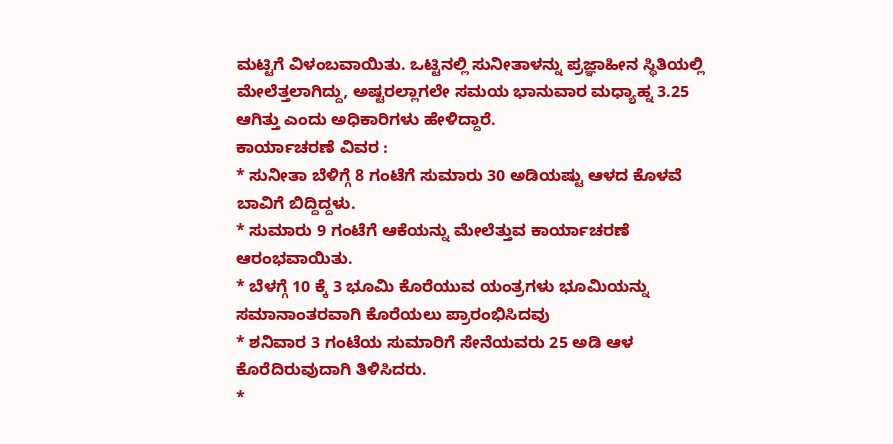ಮಟ್ಟಿಗೆ ವಿಳಂಬವಾಯಿತು. ಒಟ್ಟಿನಲ್ಲಿ ಸುನೀತಾಳನ್ನು ಪ್ರಜ್ಞಾಹೀನ ಸ್ಥಿತಿಯಲ್ಲಿ ಮೇಲೆತ್ತಲಾಗಿದ್ದು, ಅಷ್ಟರಲ್ಲಾಗಲೇ ಸಮಯ ಭಾನುವಾರ ಮಧ್ಯಾಹ್ನ 3.25 ಆಗಿತ್ತು ಎಂದು ಅಧಿಕಾರಿಗಳು ಹೇಳಿದ್ದಾರೆ.
ಕಾರ್ಯಾಚರಣೆ ವಿವರ :
* ಸುನೀತಾ ಬೆಳಿಗ್ಗೆ 8 ಗಂಟೆಗೆ ಸುಮಾರು 30 ಅಡಿಯಷ್ಟು ಆಳದ ಕೊಳವೆ ಬಾವಿಗೆ ಬಿದ್ದಿದ್ದಳು.
* ಸುಮಾರು 9 ಗಂಟೆಗೆ ಆಕೆಯನ್ನು ಮೇಲೆತ್ತುವ ಕಾರ್ಯಾಚರಣೆ ಆರಂಭವಾಯಿತು.
* ಬೆಳಗ್ಗೆ 10 ಕ್ಕೆ 3 ಭೂಮಿ ಕೊರೆಯುವ ಯಂತ್ರಗಳು ಭೂಮಿಯನ್ನು ಸಮಾನಾಂತರವಾಗಿ ಕೊರೆಯಲು ಪ್ರಾರಂಭಿಸಿದವು
* ಶನಿವಾರ 3 ಗಂಟೆಯ ಸುಮಾರಿಗೆ ಸೇನೆಯವರು 25 ಅಡಿ ಆಳ ಕೊರೆದಿರುವುದಾಗಿ ತಿಳಿಸಿದರು.
*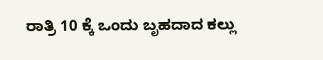ರಾತ್ರಿ 10 ಕ್ಕೆ ಒಂದು ಬೃಹದಾದ ಕಲ್ಲು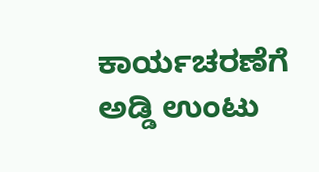ಕಾರ್ಯಚರಣೆಗೆ ಅಡ್ಡಿ ಉಂಟು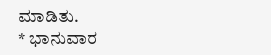ಮಾಡಿತು.
* ಭಾನುವಾರ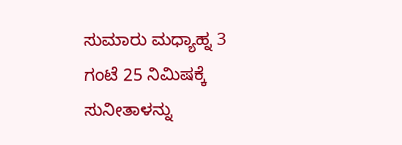ಸುಮಾರು ಮಧ್ಯಾಹ್ನ 3 ಗಂಟೆ 25 ನಿಮಿಷಕ್ಕೆ ಸುನೀತಾಳನ್ನು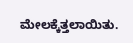ಮೇಲಕ್ಕೆತ್ತಲಾಯಿತು.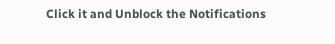Click it and Unblock the Notifications